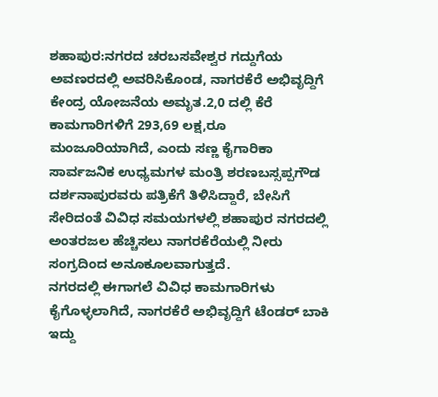ಶಹಾಪುರ:ನಗರದ ಚರಬಸವೇಶ್ವರ ಗದ್ದುಗೆಯ ಅವಣರದಲ್ಲಿ ಅವರಿಸಿಕೊಂಡ, ನಾಗರಕೆರೆ ಅಭಿವೃದ್ದಿಗೆ ಕೇಂದ್ರ ಯೋಜನೆಯ ಅಮೃತ.2,0 ದಲ್ಲಿ ಕೆರೆ ಕಾಮಗಾರಿಗಳಿಗೆ 293,69 ಲಕ್ಷ,ರೂ ಮಂಜೂರಿಯಾಗಿದೆ, ಎಂದು ಸಣ್ಣ ಕೈಗಾರಿಕಾ ಸಾರ್ವಜನಿಕ ಉಧ್ಯಮಗಳ ಮಂತ್ರಿ ಶರಣಬಸ್ಸಪ್ಪಗೌಡ ದರ್ಶನಾಪುರವರು ಪತ್ರಿಕೆಗೆ ತಿಳಿಸಿದ್ದಾರೆ, ಬೇಸಿಗೆ ಸೇರಿದಂತೆ ವಿವಿಧ ಸಮಯಗಳಲ್ಲಿ ಶಹಾಪುರ ನಗರದಲ್ಲಿ ಅಂತರಜಲ ಹೆಚ್ಚಿಸಲು ನಾಗರಕೆರೆಯಲ್ಲಿ ನೀರು ಸಂಗ್ರದಿಂದ ಅನೂಕೂಲವಾಗುತ್ತದೆ.
ನಗರದಲ್ಲಿ ಈಗಾಗಲೆ ವಿವಿಧ ಕಾಮಗಾರಿಗಳು ಕೈಗೊಳ್ಳಲಾಗಿದೆ, ನಾಗರಕೆರೆ ಅಭಿವೃದ್ದಿಗೆ ಟೆಂಡರ್ ಬಾಕಿ ಇದ್ದು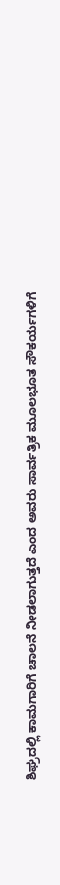ಶಿಘ್ರದಲ್ಲಿ ಕಾಮಗಾರಿಗೆ ಚಾಲನೆ ನೀಡಲಾಗುತ್ತದೆ ಎಂದ ಅವರು ಸಾರ್ವತ್ರಿಕ ಮೂಲಭೂತ ಸೌಕರ್ಯಗಳಿಗೆ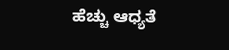ಹೆಚ್ಚು ಆಧ್ಯತೆ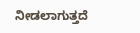ನೀಡಲಾಗುತ್ತದೆ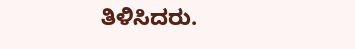ತಿಳಿಸಿದರು.